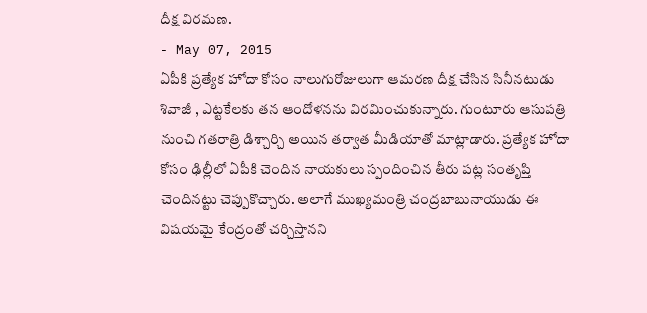దీక్ష విరమణ.
- May 07, 2015
ఏపీకి ప్రత్యేక హోదా కోసం నాలుగురోజులుగా ఆమరణ దీక్ష చేసిన సినీనటుడు శివాజీ , ఎట్టకేలకు తన ఆందోళనను విరమించుకున్నారు. గుంటూరు ఆసుపత్రి నుంచి గతరాత్రి డిశ్చార్చి అయిన తర్వాత మీడియాతో మాట్లాడారు. ప్రత్యేక హోదా కోసం ఢిల్లీలో ఏపీకి చెందిన నాయకులు స్పందించిన తీరు పట్ల సంతృప్తి చెందినట్టు చెప్పుకొచ్చారు. అలాగే ముఖ్యమంత్రి చంద్రబాబునాయుడు ఈ విషయమై కేంద్రంతో చర్చిస్తానని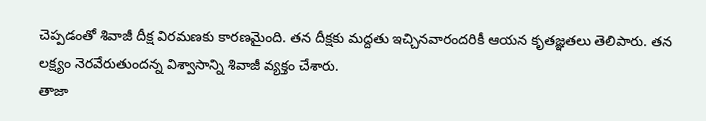చెప్పడంతో శివాజీ దీక్ష విరమణకు కారణమైంది. తన దీక్షకు మద్దతు ఇచ్చినవారందరికీ ఆయన కృతజ్ఞతలు తెలిపారు. తన లక్ష్యం నెరవేరుతుందన్న విశ్వాసాన్ని శివాజీ వ్యక్తం చేశారు.
తాజా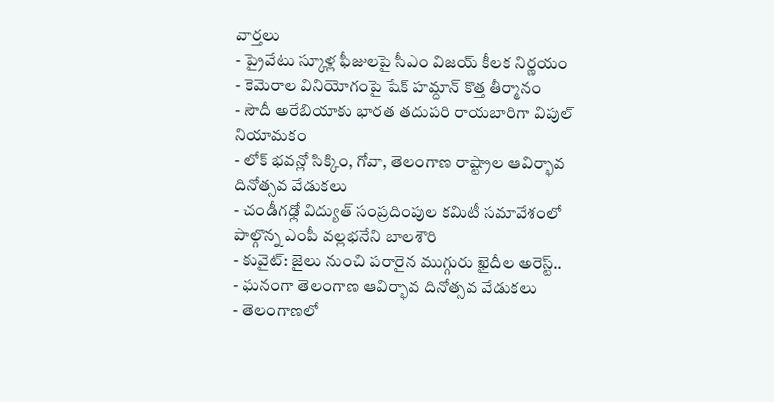వార్తలు
- ప్రైవేటు స్కూళ్ల ఫీజులపై సీఎం విజయ్ కీలక నిర్ణయం
- కెమెరాల వినియోగంపై షేక్ హమ్దాన్ కొత్త తీర్మానం
- సౌదీ అరేబియాకు భారత తదుపరి రాయబారిగా విపుల్ నియామకం
- లోక్ భవన్లో సిక్కిం, గోవా, తెలంగాణ రాష్ట్రాల ఆవిర్భావ దినోత్సవ వేడుకలు
- చండీగఢ్లో విద్యుత్ సంప్రదింపుల కమిటీ సమావేశంలో పాల్గొన్న ఎంపీ వల్లభనేని బాలశౌరి
- కువైట్: జైలు నుంచి పరారైన ముగ్గురు ఖైదీల అరెస్ట్..
- ఘనంగా తెలంగాణ ఆవిర్భావ దినోత్సవ వేడుకలు
- తెలంగాణలో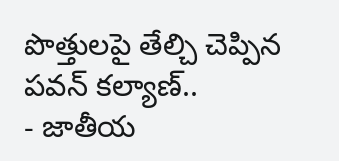పొత్తులపై తేల్చి చెప్పిన పవన్ కల్యాణ్..
- జాతీయ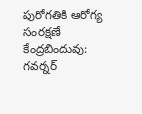పురోగతికి ఆరోగ్య సంరక్షణే కేంద్రబిందువు: గవర్నర్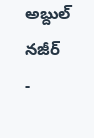అబ్దుల్ నజీర్
-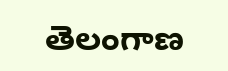తెలంగాణ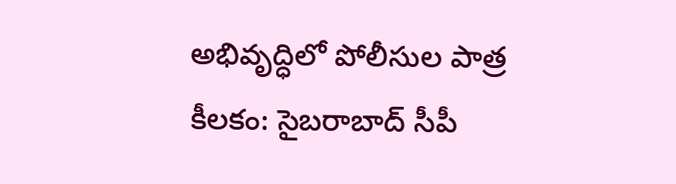అభివృద్ధిలో పోలీసుల పాత్ర కీలకం: సైబరాబాద్ సీపీ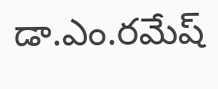డా.ఎం.రమేష్